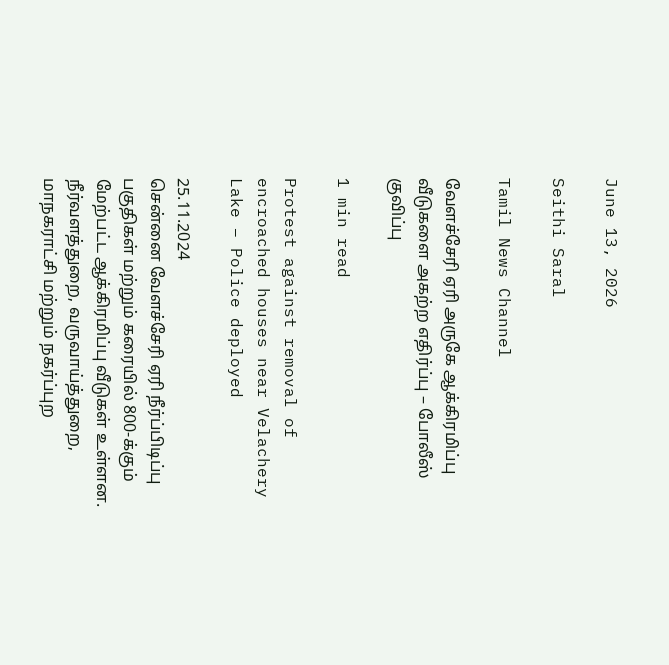June 13, 2026

Seithi Saral

Tamil News Channel

வேளச்சேரி ஏரி அருகே ஆக்கிரமிப்பு வீடுகளை அகற்ற எதிர்ப்பு – போலீஸ் குவிப்பு

1 min read

Protest against removal of encroached houses near Velachery Lake – Police deployed

25.11.2024
சென்னை வேளச்சேரி ஏரி நீர்ப்பிடிப்பு பகுதிகள் மற்றும் கரையில் 800-க்கும் மேற்பட்ட ஆக்கிரமிப்பு வீடுகள் உள்ளன. நீர்வளத்துறை, வருவாய்த்துறை, மாநகராட்சி மற்றும் நகர்ப்புற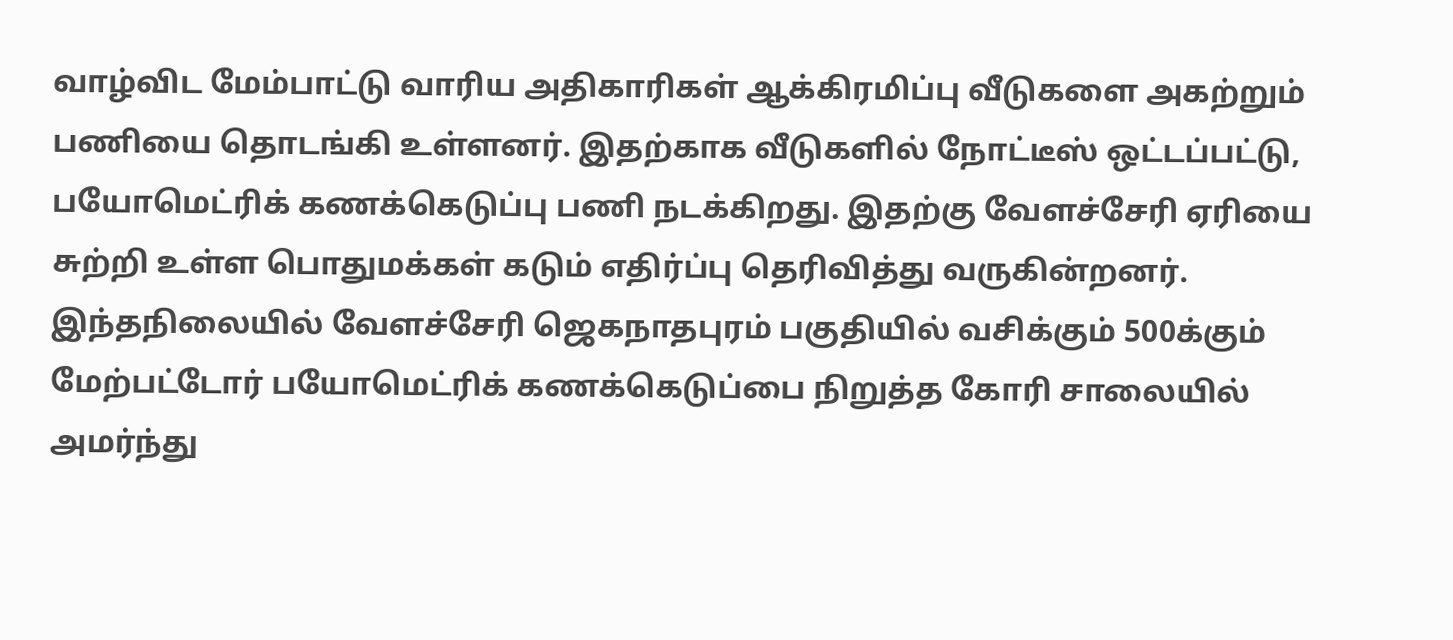வாழ்விட மேம்பாட்டு வாரிய அதிகாரிகள் ஆக்கிரமிப்பு வீடுகளை அகற்றும் பணியை தொடங்கி உள்ளனர். இதற்காக வீடுகளில் நோட்டீஸ் ஒட்டப்பட்டு, பயோமெட்ரிக் கணக்கெடுப்பு பணி நடக்கிறது. இதற்கு வேளச்சேரி ஏரியை சுற்றி உள்ள பொதுமக்கள் கடும் எதிர்ப்பு தெரிவித்து வருகின்றனர்.
இந்தநிலையில் வேளச்சேரி ஜெகநாதபுரம் பகுதியில் வசிக்கும் 500க்கும் மேற்பட்டோர் பயோமெட்ரிக் கணக்கெடுப்பை நிறுத்த கோரி சாலையில் அமர்ந்து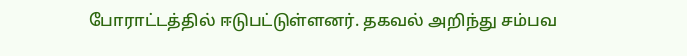போராட்டத்தில் ஈடுபட்டுள்ளனர். தகவல் அறிந்து சம்பவ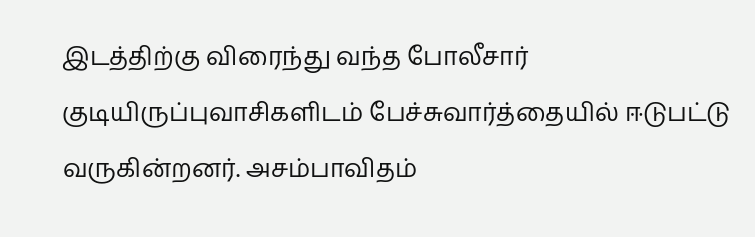இடத்திற்கு விரைந்து வந்த போலீசார் குடியிருப்புவாசிகளிடம் பேச்சுவார்த்தையில் ஈடுபட்டு வருகின்றனர். அசம்பாவிதம்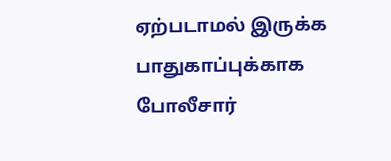ஏற்படாமல் இருக்க பாதுகாப்புக்காக போலீசார்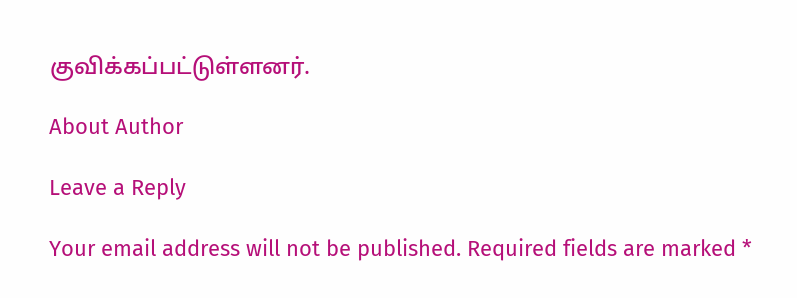குவிக்கப்பட்டுள்ளனர்.

About Author

Leave a Reply

Your email address will not be published. Required fields are marked *